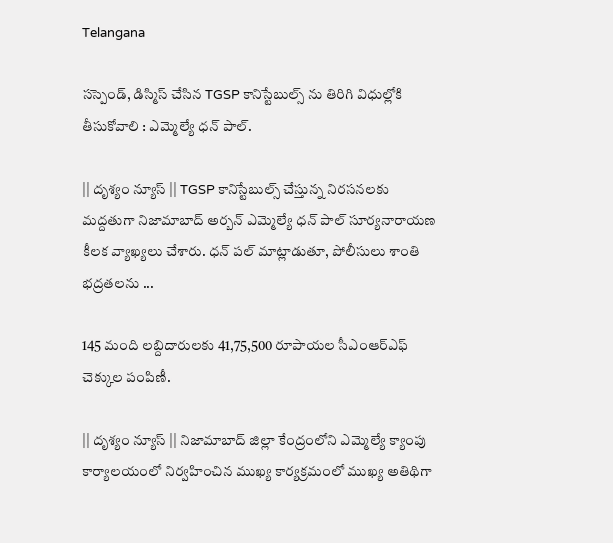Telangana

సస్పెండ్, డిస్మిస్ చేసిన TGSP కానిస్టేబుల్స్ ను తిరిగి విధుల్లోకి తీసుకోవాలి : ఎమ్మెల్యే ధన్ పాల్.

|| దృశ్యం న్యూస్ || TGSP కానిస్టేబుల్స్ చేస్తున్న నిరసనలకు మద్దతుగా నిజామాబాద్ అర్బన్ ఎమ్మెల్యే ధన్ పాల్ సూర్యనారాయణ కీలక వ్యాఖ్యలు చేశారు. ధన్ పల్ మాట్లాడుతూ, పోలీసులు శాంతి భద్రతలను ...

145 మంది లబ్దిదారులకు 41,75,500 రూపాయల సీఎంఆర్ఎఫ్ చెక్కుల పంపిణీ.

|| దృశ్యం న్యూస్ || నిజామాబాద్ జిల్లా కేంద్రంలోని ఎమ్మెల్యే క్యాంపు కార్యాలయంలో నిర్వహించిన ముఖ్య కార్యక్రమంలో ముఖ్య అతిథిగా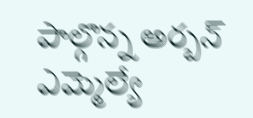పాల్గొన్న అర్బన్ ఎమ్మెల్యే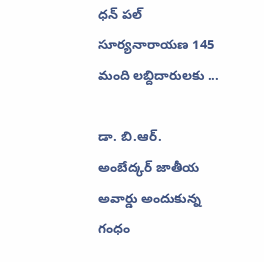ధన్ పల్ సూర్యనారాయణ 145 మంది లబ్దిదారులకు ...

డా. బి.ఆర్. అంబేద్కర్ జాతీయ అవార్డు అందుకున్న గంధం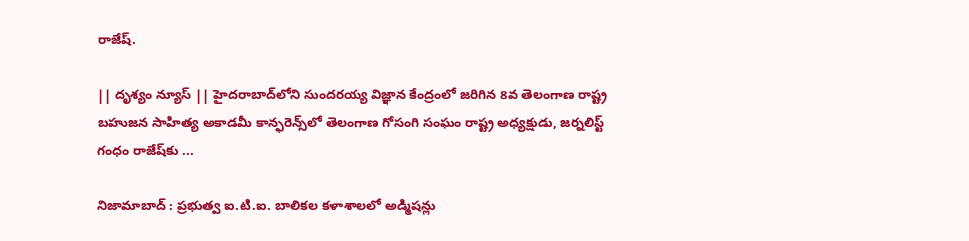రాజేష్.

|| దృశ్యం న్యూస్ || హైదరాబాద్‌లోని సుందరయ్య విజ్ఞాన కేంద్రంలో జరిగిన 8వ తెలంగాణ రాష్ట్ర బహుజన సాహిత్య అకాడమీ కాన్ఫరెన్స్‌లో తెలంగాణ గోసంగి సంఘం రాష్ట్ర అధ్యక్షుడు, జర్నలిస్ట్ గంధం రాజేష్‌కు ...

నిజామాబాద్ : ప్రభుత్వ ఐ.టి.ఐ. బాలికల కళాశాలలో అడ్మిషన్లు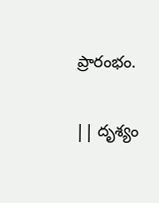ప్రారంభం.

|| దృశ్యం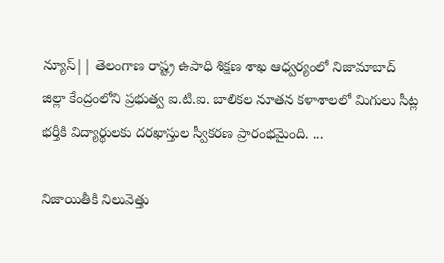న్యూస్|| తెలంగాణ రాష్ట్ర ఉపాధి శిక్షణ శాఖ ఆధ్వర్యంలో నిజామాబాద్ జిల్లా కేంద్రంలోని ప్రభుత్వ ఐ.టి.ఐ. బాలికల నూతన కళాశాలలో మిగులు సీట్ల భర్తీకి విద్యార్థులకు దరఖాస్తుల స్వీకరణ ప్రారంభమైంది. ...

నిజాయితీకి నిలువెత్తు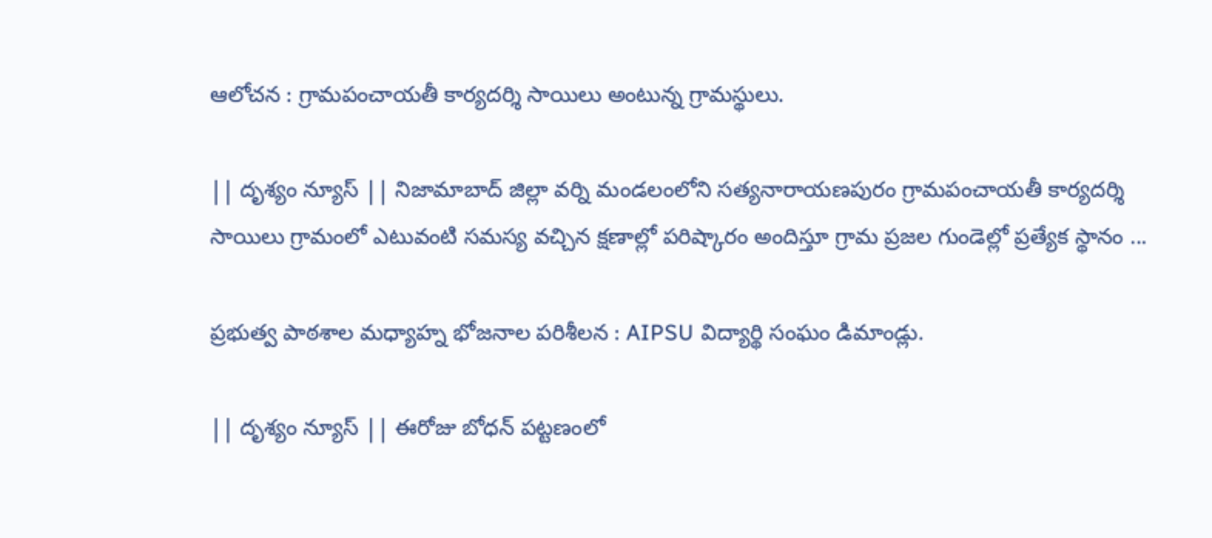ఆలోచన : గ్రామపంచాయతీ కార్యదర్శి సాయిలు అంటున్న గ్రామస్థులు.

|| దృశ్యం న్యూస్ || నిజామాబాద్ జిల్లా వర్ని మండలంలోని సత్యనారాయణపురం గ్రామపంచాయతీ కార్యదర్శి సాయిలు గ్రామంలో ఎటువంటి సమస్య వచ్చిన క్షణాల్లో పరిష్కారం అందిస్తూ గ్రామ ప్రజల గుండెల్లో ప్రత్యేక స్థానం ...

ప్రభుత్వ పాఠశాల మధ్యాహ్న భోజనాల పరిశీలన : AIPSU విద్యార్థి సంఘం డిమాండ్లు.

|| దృశ్యం న్యూస్ || ఈరోజు బోధన్ పట్టణంలో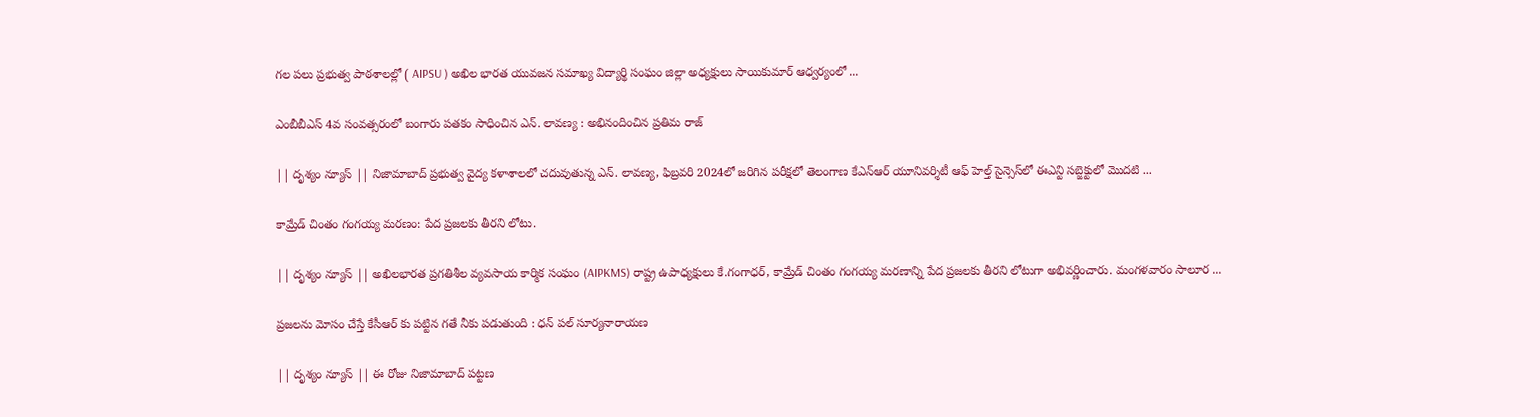గల పలు ప్రభుత్వ పాఠశాలల్లో ( AIPSU ) అఖిల భారత యువజన సమాఖ్య విద్యార్థి సంఘం జిల్లా అధ్యక్షులు సాయికుమార్ ఆధ్వర్యంలో ...

ఎంబీబీఎస్ 4వ సంవత్సరంలో బంగారు పతకం సాధించిన ఎన్. లావణ్య : అభినందించిన ప్రతిమ రాజ్

|| దృశ్యం న్యూస్ || నిజామాబాద్ ప్రభుత్వ వైద్య కళాశాలలో చదువుతున్న ఎన్. లావణ్య, ఫిబ్రవరి 2024లో జరిగిన పరీక్షలో తెలంగాణ కేఎన్ఆర్ యూనివర్శిటీ ఆఫ్ హెల్త్ సైన్సెస్‌లో ఈఎన్టి సబ్జెక్టులో మొదటి ...

కామ్రేడ్ చింతం గంగయ్య మరణం: పేద ప్రజలకు తీరని లోటు.

|| దృశ్యం న్యూస్ || అఖిలభారత ప్రగతిశీల వ్యవసాయ కార్మిక సంఘం (AIPKMS) రాష్ట్ర ఉపాధ్యక్షులు కే.గంగాధర్, కామ్రేడ్ చింతం గంగయ్య మరణాన్ని పేద ప్రజలకు తీరని లోటుగా అభివర్ణించారు. మంగళవారం సాలూర ...

ప్రజలను మోసం చేస్తే కేసీఆర్ కు పట్టిన గతే నీకు పడుతుంది : ధన్ పల్ సూర్యనారాయణ

|| దృశ్యం న్యూస్ || ఈ రోజు నిజామాబాద్ పట్టణ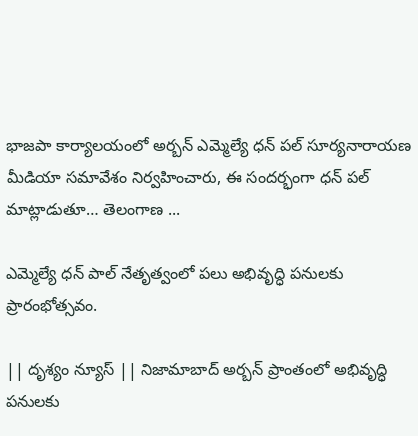భాజపా కార్యాలయంలో అర్బన్ ఎమ్మెల్యే ధన్ పల్ సూర్యనారాయణ మీడియా సమావేశం నిర్వహించారు, ఈ సందర్భంగా ధన్ పల్ మాట్లాడుతూ… తెలంగాణ ...

ఎమ్మెల్యే ధన్ పాల్ నేతృత్వంలో పలు అభివృద్ధి పనులకు ప్రారంభోత్సవం.

|| దృశ్యం న్యూస్ || నిజామాబాద్ అర్బన్ ప్రాంతంలో అభివృద్ధి పనులకు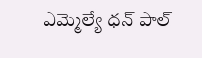ఎమ్మెల్యే ధన్ పాల్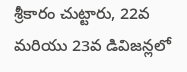శ్రీకారం చుట్టారు, 22వ మరియు 23వ డివిజన్లలో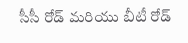సీసీ రోడ్ మరియు బీటీ రోడ్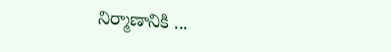నిర్మాణానికి ...